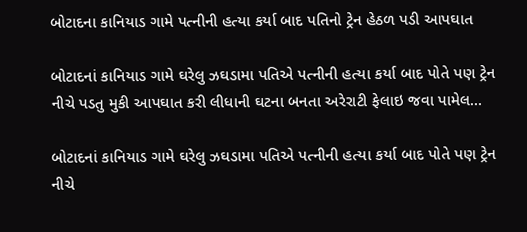બોટાદના કાનિયાડ ગામે પત્નીની હત્યા કર્યા બાદ પતિનો ટ્રેન હેઠળ પડી આપઘાત

બોટાદનાં કાનિયાડ ગામે ઘરેલુ ઝઘડામા પતિએ પત્નીની હત્યા કર્યા બાદ પોતે પણ ટ્રેન નીચે પડતુ મુકી આપઘાત કરી લીધાની ઘટના બનતા અરેરાટી ફેલાઇ જવા પામેલ…

બોટાદનાં કાનિયાડ ગામે ઘરેલુ ઝઘડામા પતિએ પત્નીની હત્યા કર્યા બાદ પોતે પણ ટ્રેન નીચે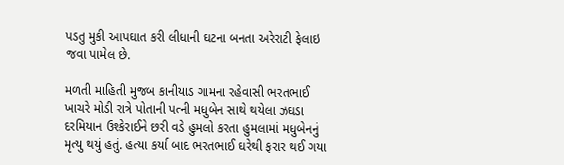પડતુ મુકી આપઘાત કરી લીધાની ઘટના બનતા અરેરાટી ફેલાઇ જવા પામેલ છે.

મળતી માહિતી મુજબ કાનીયાડ ગામના રહેવાસી ભરતભાઈ ખાચરે મોડી રાત્રે પોતાની પત્ની મધુબેન સાથે થયેલા ઝઘડા દરમિયાન ઉશ્કેરાઈને છરી વડે હુમલો કરતા હુમલામાં મધુબેનનું મૃત્યુ થયું હતું. હત્યા કર્યા બાદ ભરતભાઈ ઘરેથી ફરાર થઈ ગયા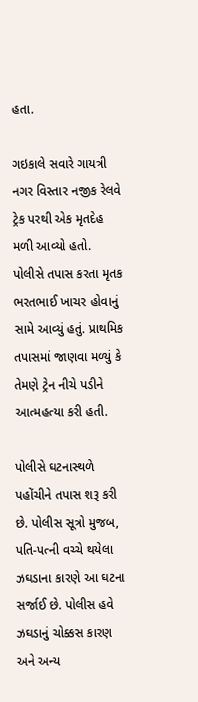હતા.

ગઇકાલે સવારે ગાયત્રી નગર વિસ્તાર નજીક રેલવે ટ્રેક પરથી એક મૃતદેહ મળી આવ્યો હતો. પોલીસે તપાસ કરતા મૃતક ભરતભાઈ ખાચર હોવાનું સામે આવ્યું હતું. પ્રાથમિક તપાસમાં જાણવા મળ્યું કે તેમણે ટ્રેન નીચે પડીને આત્મહત્યા કરી હતી.

પોલીસે ઘટનાસ્થળે પહોંચીને તપાસ શરૂ કરી છે. પોલીસ સૂત્રો મુજબ, પતિ-પત્ની વચ્ચે થયેલા ઝઘડાના કારણે આ ઘટના સર્જાઈ છે. પોલીસ હવે ઝઘડાનું ચોક્કસ કારણ અને અન્ય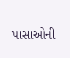પાસાઓની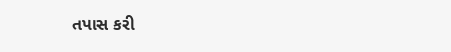તપાસ કરી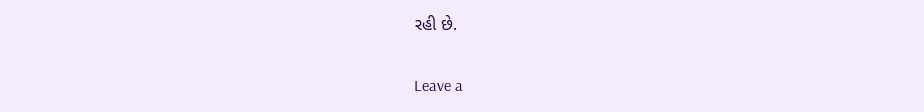રહી છે.

Leave a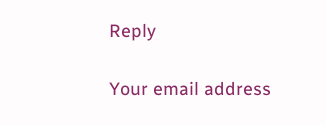Reply

Your email address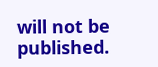will not be published.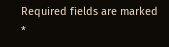Required fields are marked *